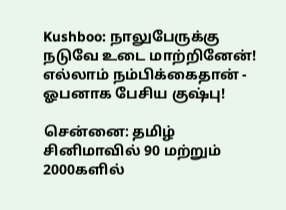Kushboo: நாலுபேருக்கு நடுவே உடை மாற்றினேன்! எல்லாம் நம்பிக்கைதான் - ஓபனாக பேசிய குஷ்பு!

சென்னை: தமிழ் சினிமாவில் 90 மற்றும் 2000களில்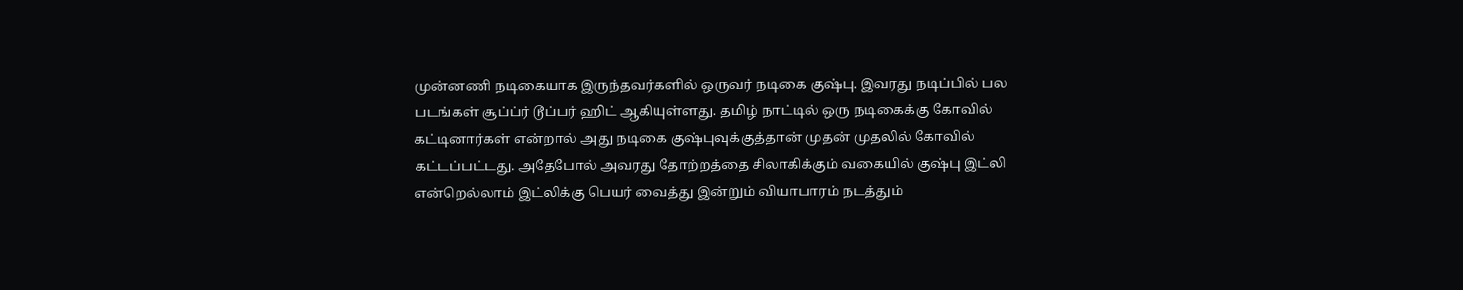முன்னணி நடிகையாக இருந்தவர்களில் ஒருவர் நடிகை குஷ்பு. இவரது நடிப்பில் பல படங்கள் சூப்ப்ர் டூப்பர் ஹிட் ஆகியுள்ளது. தமிழ் நாட்டில் ஒரு நடிகைக்கு கோவில் கட்டினார்கள் என்றால் அது நடிகை குஷ்புவுக்குத்தான் முதன் முதலில் கோவில் கட்டப்பட்டது. அதேபோல் அவரது தோற்றத்தை சிலாகிக்கும் வகையில் குஷ்பு இட்லி என்றெல்லாம் இட்லிக்கு பெயர் வைத்து இன்றும் வியாபாரம் நடத்தும்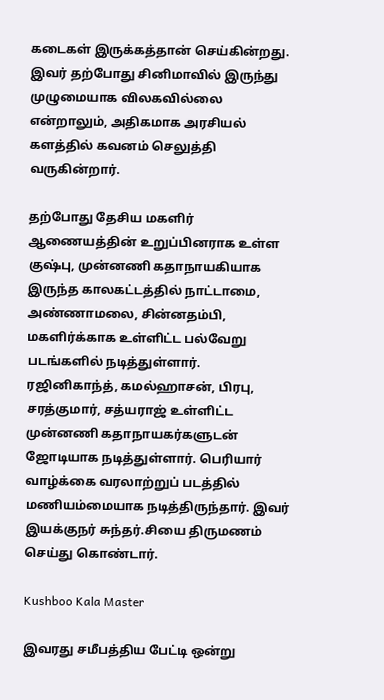கடைகள் இருக்கத்தான் செய்கின்றது. இவர் தற்போது சினிமாவில் இருந்து முழுமையாக விலகவில்லை என்றாலும், அதிகமாக அரசியல் களத்தில் கவனம் செலுத்தி வருகின்றார்.

தற்போது தேசிய மகளிர் ஆணையத்தின் உறுப்பினராக உள்ள குஷ்பு, முன்னணி கதாநாயகியாக இருந்த காலகட்டத்தில் நாட்டாமை, அண்ணாமலை, சின்னதம்பி, மகளிர்க்காக உள்ளிட்ட பல்வேறு படங்களில் நடித்துள்ளார். ரஜினிகாந்த், கமல்ஹாசன், பிரபு, சரத்குமார், சத்யராஜ் உள்ளிட்ட முன்னணி கதாநாயகர்களுடன் ஜோடியாக நடித்துள்ளார். பெரியார் வாழ்க்கை வரலாற்றுப் படத்தில் மணியம்மையாக நடித்திருந்தார். இவர் இயக்குநர் சுந்தர்.சியை திருமணம் செய்து கொண்டார்.

Kushboo Kala Master

இவரது சமீபத்திய பேட்டி ஒன்று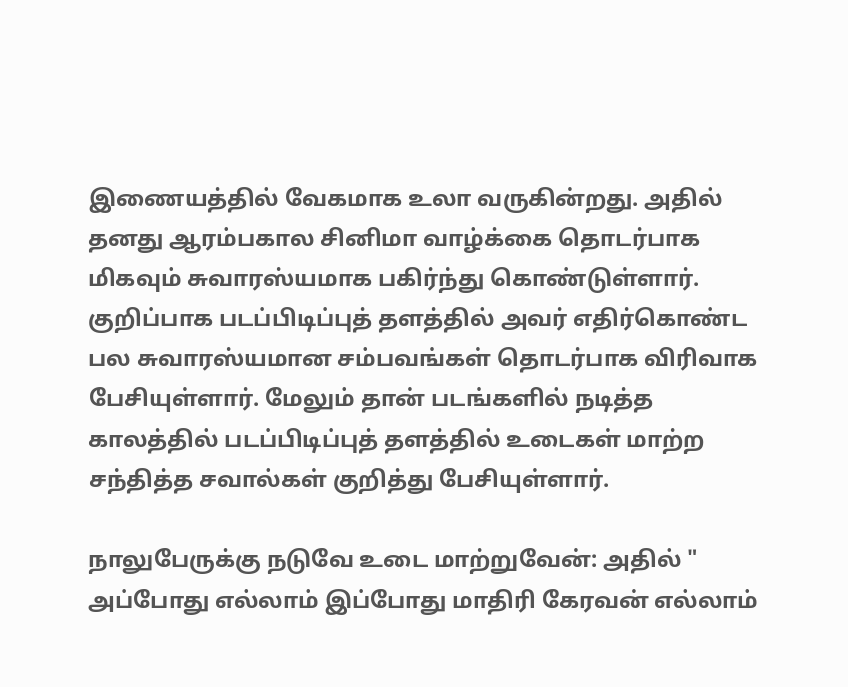இணையத்தில் வேகமாக உலா வருகின்றது. அதில் தனது ஆரம்பகால சினிமா வாழ்க்கை தொடர்பாக மிகவும் சுவாரஸ்யமாக பகிர்ந்து கொண்டுள்ளார். குறிப்பாக படப்பிடிப்புத் தளத்தில் அவர் எதிர்கொண்ட பல சுவாரஸ்யமான சம்பவங்கள் தொடர்பாக விரிவாக பேசியுள்ளார். மேலும் தான் படங்களில் நடித்த காலத்தில் படப்பிடிப்புத் தளத்தில் உடைகள் மாற்ற சந்தித்த சவால்கள் குறித்து பேசியுள்ளார்.

நாலுபேருக்கு நடுவே உடை மாற்றுவேன்: அதில் " அப்போது எல்லாம் இப்போது மாதிரி கேரவன் எல்லாம்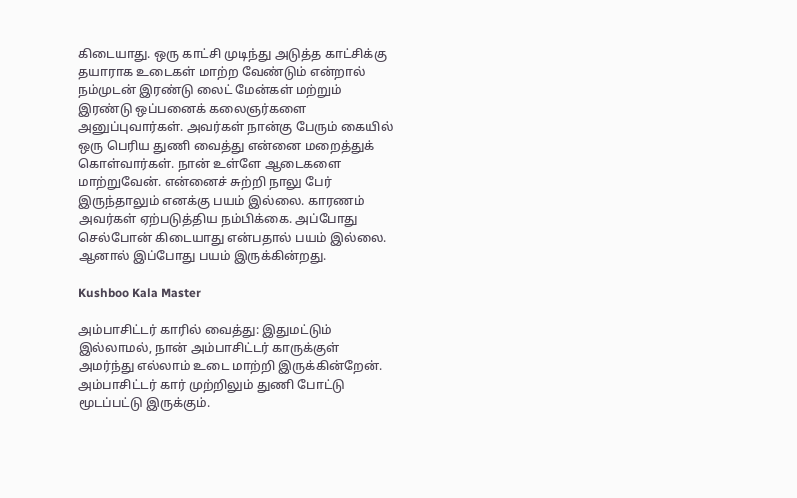கிடையாது. ஒரு காட்சி முடிந்து அடுத்த காட்சிக்கு தயாராக உடைகள் மாற்ற வேண்டும் என்றால் நம்முடன் இரண்டு லைட் மேன்கள் மற்றும் இரண்டு ஒப்பனைக் கலைஞர்களை அனுப்புவார்கள். அவர்கள் நான்கு பேரும் கையில் ஒரு பெரிய துணி வைத்து என்னை மறைத்துக் கொள்வார்கள். நான் உள்ளே ஆடைகளை மாற்றுவேன். என்னைச் சுற்றி நாலு பேர் இருந்தாலும் எனக்கு பயம் இல்லை. காரணம் அவர்கள் ஏற்படுத்திய நம்பிக்கை. அப்போது செல்போன் கிடையாது என்பதால் பயம் இல்லை. ஆனால் இப்போது பயம் இருக்கின்றது.

Kushboo Kala Master

அம்பாசிட்டர் காரில் வைத்து: இதுமட்டும் இல்லாமல், நான் அம்பாசிட்டர் காருக்குள் அமர்ந்து எல்லாம் உடை மாற்றி இருக்கின்றேன். அம்பாசிட்டர் கார் முற்றிலும் துணி போட்டு மூடப்பட்டு இருக்கும்.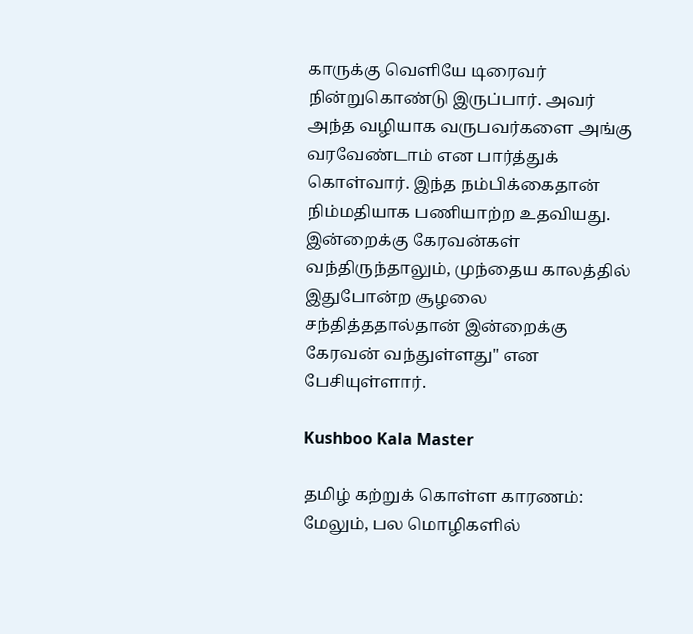காருக்கு வெளியே டிரைவர் நின்றுகொண்டு இருப்பார். அவர் அந்த வழியாக வருபவர்களை அங்கு வரவேண்டாம் என பார்த்துக் கொள்வார். இந்த நம்பிக்கைதான் நிம்மதியாக பணியாற்ற உதவியது. இன்றைக்கு கேரவன்கள் வந்திருந்தாலும், முந்தைய காலத்தில் இதுபோன்ற சூழலை சந்தித்ததால்தான் இன்றைக்கு கேரவன் வந்துள்ளது" என பேசியுள்ளார்.

Kushboo Kala Master

தமிழ் கற்றுக் கொள்ள காரணம்: மேலும், பல மொழிகளில்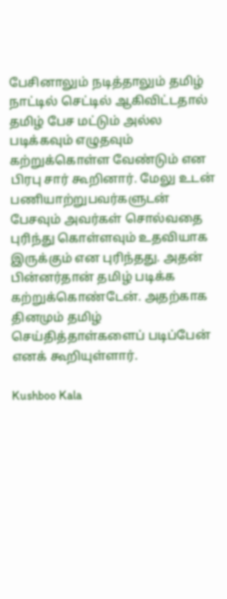பேசினாலும் நடித்தாலும் தமிழ் நாட்டில் செட்டில் ஆகிவிட்டதால் தமிழ் பேச மட்டும் அல்ல படிக்கவும் எழுதவும் கற்றுக்கொள்ள வேண்டும் என பிரபு சார் கூறினார். மேலு உடன் பணியாற்றுபவர்களுடன் பேசவும் அவர்கள் சொல்வதை புரிந்து கொள்ளவும் உதவியாக இருக்கும் என புரிந்தது. அதன் பின்னர்தான் தமிழ் படிக்க கற்றுக்கொண்டேன். அதற்காக தினமும் தமிழ் செய்தித்தாள்களைப் படிப்பேன் எனக் கூறியுள்ளார்.

Kushboo Kala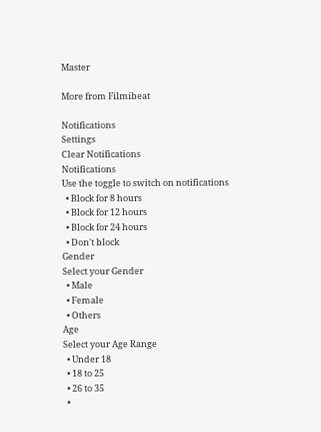Master

More from Filmibeat

Notifications
Settings
Clear Notifications
Notifications
Use the toggle to switch on notifications
  • Block for 8 hours
  • Block for 12 hours
  • Block for 24 hours
  • Don't block
Gender
Select your Gender
  • Male
  • Female
  • Others
Age
Select your Age Range
  • Under 18
  • 18 to 25
  • 26 to 35
  •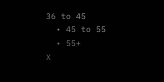36 to 45
  • 45 to 55
  • 55+
X